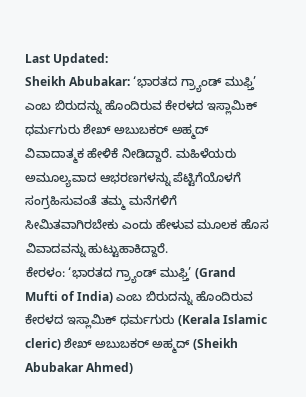Last Updated:
Sheikh Abubakar: ‘ಭಾರತದ ಗ್ರ್ಯಾಂಡ್ ಮುಫ್ತಿ’ ಎಂಬ ಬಿರುದನ್ನು ಹೊಂದಿರುವ ಕೇರಳದ ಇಸ್ಲಾಮಿಕ್ ಧರ್ಮಗುರು ಶೇಖ್ ಅಬುಬಕರ್ ಅಹ್ಮದ್ ವಿವಾದಾತ್ಮಕ ಹೇಳಿಕೆ ನೀಡಿದ್ದಾರೆ. ಮಹಿಳೆಯರು ಅಮೂಲ್ಯವಾದ ಆಭರಣಗಳನ್ನು ಪೆಟ್ಟಿಗೆಯೊಳಗೆ ಸಂಗ್ರಹಿಸುವಂತೆ ತಮ್ಮ ಮನೆಗಳಿಗೆ ಸೀಮಿತವಾಗಿರಬೇಕು ಎಂದು ಹೇಳುವ ಮೂಲಕ ಹೊಸ ವಿವಾದವನ್ನು ಹುಟ್ಟುಹಾಕಿದ್ದಾರೆ.
ಕೇರಳಂ: ‘ಭಾರತದ ಗ್ರ್ಯಾಂಡ್ ಮುಫ್ತಿ’ (Grand Mufti of India) ಎಂಬ ಬಿರುದನ್ನು ಹೊಂದಿರುವ ಕೇರಳದ ಇಸ್ಲಾಮಿಕ್ ಧರ್ಮಗುರು (Kerala Islamic cleric) ಶೇಖ್ ಅಬುಬಕರ್ ಅಹ್ಮದ್ (Sheikh Abubakar Ahmed)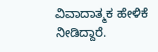ವಿವಾದಾತ್ಮಕ ಹೇಳಿಕೆ ನೀಡಿದ್ದಾರೆ.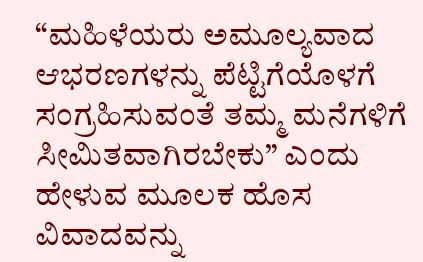“ಮಹಿಳೆಯರು ಅಮೂಲ್ಯವಾದ ಆಭರಣಗಳನ್ನು ಪೆಟ್ಟಿಗೆಯೊಳಗೆ ಸಂಗ್ರಹಿಸುವಂತೆ ತಮ್ಮ ಮನೆಗಳಿಗೆ ಸೀಮಿತವಾಗಿರಬೇಕು” ಎಂದು ಹೇಳುವ ಮೂಲಕ ಹೊಸ ವಿವಾದವನ್ನು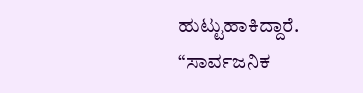ಹುಟ್ಟುಹಾಕಿದ್ದಾರೆ. “ಸಾರ್ವಜನಿಕ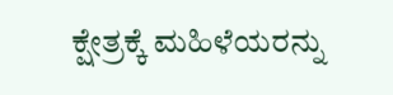ಕ್ಷೇತ್ರಕ್ಕೆ ಮಹಿಳೆಯರನ್ನು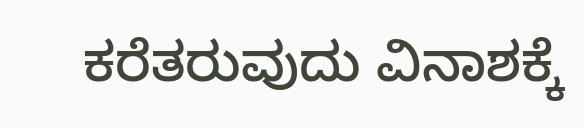ಕರೆತರುವುದು ವಿನಾಶಕ್ಕೆ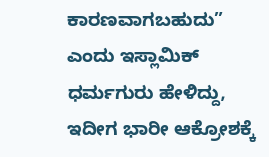ಕಾರಣವಾಗಬಹುದು” ಎಂದು ಇಸ್ಲಾಮಿಕ್ ಧರ್ಮಗುರು ಹೇಳಿದ್ದು, ಇದೀಗ ಭಾರೀ ಆಕ್ರೋಶಕ್ಕೆ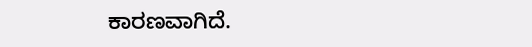ಕಾರಣವಾಗಿದೆ.